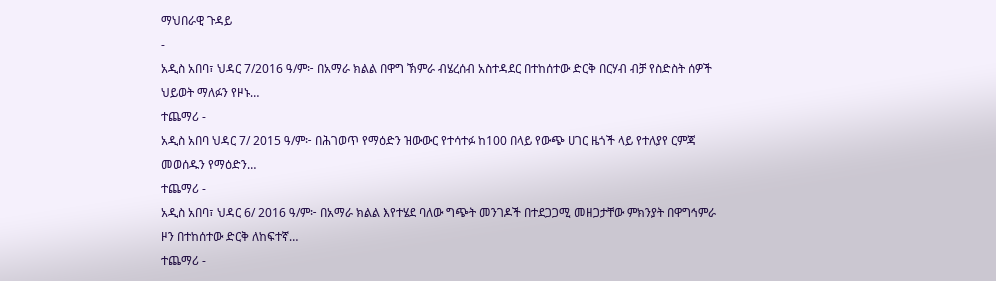ማህበራዊ ጉዳይ
-
አዲስ አበባ፣ ህዳር 7/2016 ዓ/ም፦ በአማራ ክልል በዋግ ኽምራ ብሄረሰብ አስተዳደር በተከሰተው ድርቅ በርሃብ ብቻ የስድስት ሰዎች ህይወት ማለፉን የዞኑ…
ተጨማሪ -
አዲስ አበባ ህዳር 7/ 2015 ዓ/ም፦ በሕገወጥ የማዕድን ዝውውር የተሳተፉ ከ100 በላይ የውጭ ሀገር ዜጎች ላይ የተለያየ ርምጃ መወሰዱን የማዕድን…
ተጨማሪ -
አዲስ አበባ፣ ህዳር 6/ 2016 ዓ/ም፦ በአማራ ክልል እየተሄደ ባለው ግጭት መንገዶች በተደጋጋሚ መዘጋታቸው ምክንያት በዋግኅምራ ዞን በተከሰተው ድርቅ ለከፍተኛ…
ተጨማሪ -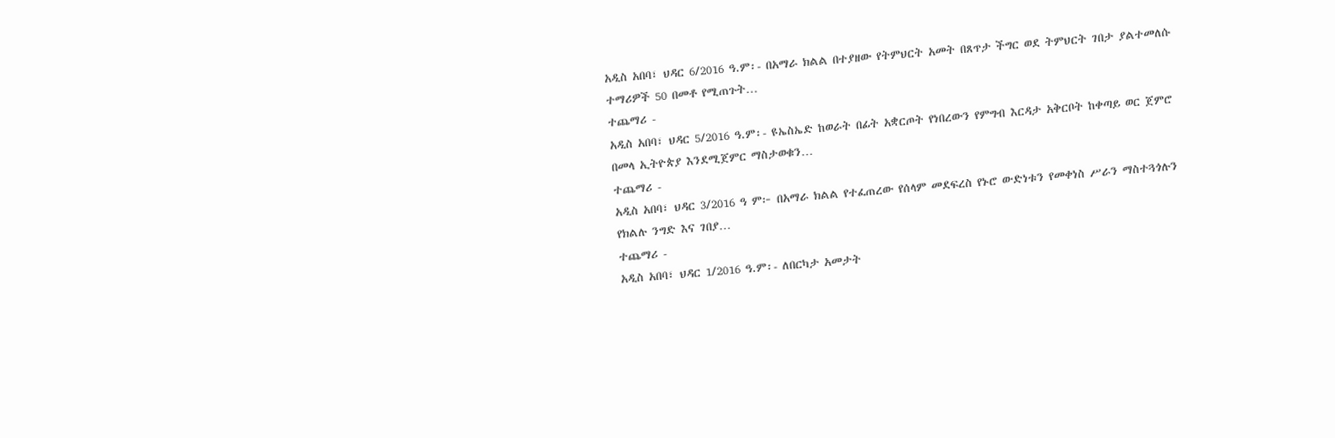አዲስ አበባ፣ ህዳር 6/2016 ዓ.ም፡- በአማራ ክልል በተያዘው የትምህርት አመት በጸጥታ ችግር ወደ ትምህርት ገበታ ያልተመለሱ ተማሪዎች 50 በመቶ የሚጠጉት…
ተጨማሪ -
አዲስ አበባ፣ ህዳር 5/2016 ዓ.ም፡- ዩኤስኤድ ከወራት በፊት አቋርጦት የነበረውን የምግብ እርዳታ አቅርቦት ከቀጣይ ወር ጀምሮ በመላ ኢትዮጵያ እንደሚጀምር ማስታወቁን…
ተጨማሪ -
አዲስ አበባ፣ ህዳር 3/2016 ዓ ም፦ በአማራ ክልል የተፈጠረው የሰላም መደፍረስ የኑሮ ውድነቱን የመቀነስ ሥራን ማስተጓጎሉን የክልሉ ንግድ እና ገበያ…
ተጨማሪ -
አዲስ አበባ፣ ህዳር 1/2016 ዓ.ም፡- ለበርካታ አመታት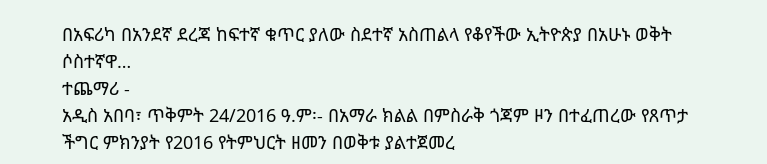በአፍሪካ በአንደኛ ደረጃ ከፍተኛ ቁጥር ያለው ስደተኛ አስጠልላ የቆየችው ኢትዮጵያ በአሁኑ ወቅት ሶስተኛዋ…
ተጨማሪ -
አዲስ አበባ፣ ጥቅምት 24/2016 ዓ.ም፡- በአማራ ክልል በምስራቅ ጎጃም ዞን በተፈጠረው የጸጥታ ችግር ምክንያት የ2016 የትምህርት ዘመን በወቅቱ ያልተጀመረ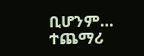ቢሆንም…
ተጨማሪ